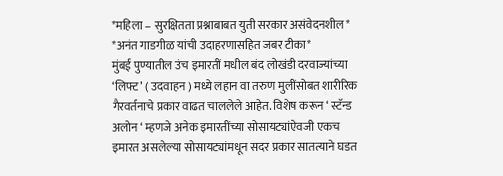*महिला – सुरक्षितता प्रश्नाबाबत युती सरकार असंवेदनशील*
*अनंत गाडगीळ यांची उदाहरणासहित जबर टीका*
मुंबई पुण्यातील उंच इमारतीं मधील बंद लोखंडी दरवाज्यांच्या ‘लिफ्ट’ ( उदवाहन ) मध्ये लहान वा तरुण मुलींसोबत शारीरिक गैरवर्तनाचे प्रकार वाढत चाललेले आहेत. विशेष करून ‘ स्टॅन्ड अलोन ‘ म्हणजे अनेक इमारतींच्या सोसायट्यांऐवजी एकच इमारत असलेल्या सोसायट्यांमधून सदर प्रकार सातत्याने घडत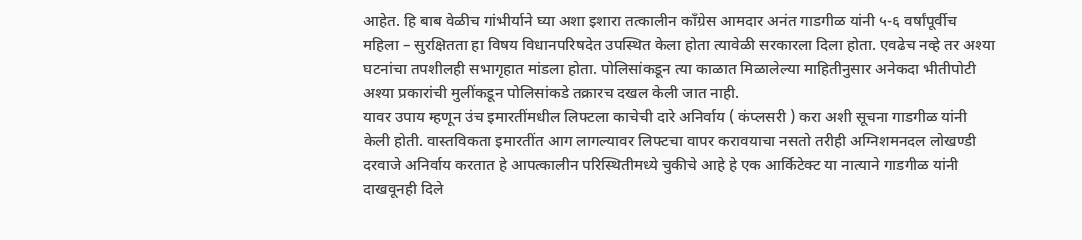आहेत. हि बाब वेळीच गांभीर्याने घ्या अशा इशारा तत्कालीन काँग्रेस आमदार अनंत गाडगीळ यांनी ५-६ वर्षांपूर्वीच महिला – सुरक्षितता हा विषय विधानपरिषदेत उपस्थित केला होता त्यावेळी सरकारला दिला होता. एवढेच नव्हे तर अश्या घटनांचा तपशीलही सभागृहात मांडला होता. पोलिसांकडून त्या काळात मिळालेल्या माहितीनुसार अनेकदा भीतीपोटी अश्या प्रकारांची मुलींकडून पोलिसांकडे तक्रारच दखल केली जात नाही.
यावर उपाय म्हणून उंच इमारतींमधील लिफ्टला काचेची दारे अनिर्वाय ( कंप्लसरी ) करा अशी सूचना गाडगीळ यांनी केली होती. वास्तविकता इमारतींत आग लागल्यावर लिफ्टचा वापर करावयाचा नसतो तरीही अग्निशमनदल लोखण्डी दरवाजे अनिर्वाय करतात हे आपत्कालीन परिस्थितीमध्ये चुकीचे आहे हे एक आर्किटेक्ट या नात्याने गाडगीळ यांनी दाखवूनही दिले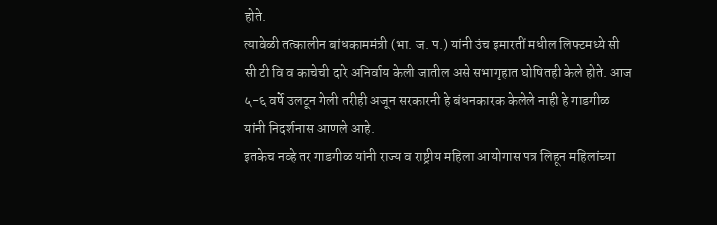होते.
त्यावेळी तत्कालीन बांधकाममंत्री (भा. ज. प.) यांनी उंच इमारतीं मधील लिफ्टमध्ये सी सी टी वि व काचेची दारे अनिर्वाय केली जातील असे सभागृहात घोषितही केले होते. आज ५-६ वर्षे उलटून गेली तरीही अजून सरकारनी हे बंधनकारक केलेले नाही हे गाडगीळ यांनी निदर्शनास आणले आहे.
इतकेच नव्हे तर गाडगीळ यांनी राज्य व राष्ट्रीय महिला आयोगास पत्र लिहून महिलांच्या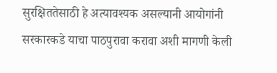सुरक्षिततेसाठी हे अत्यावश्यक असल्यानी आयोगांनी सरकारकडे याचा पाठपुरावा करावा अशी मागणी केली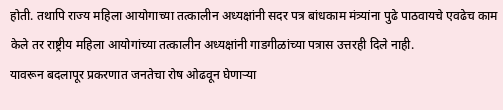होती. तथापि राज्य महिला आयोगाच्या तत्कालीन अध्यक्षांनी सदर पत्र बांधकाम मंत्र्यांना पुढे पाठवायचे एवढेच काम केले तर राष्ट्रीय महिला आयोगांच्या तत्कालीन अध्यक्षांनी गाडगीळांच्या पत्रास उत्तरही दिले नाही.
यावरून बदलापूर प्रकरणात जनतेचा रोष ओढवून घेणाऱ्या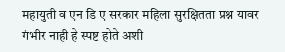महायुती व एन डि ए सरकार महिला सुरक्षितता प्रश्न यावर गंभीर नाही हे स्पष्ट होते अशी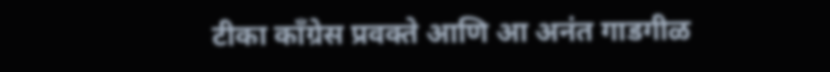टीका काँग्रेस प्रवक्ते आणि आ अनंत गाडगीळ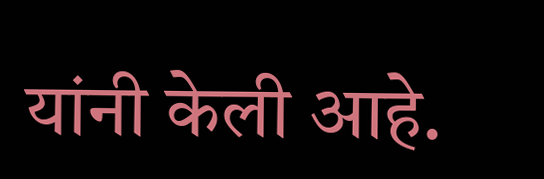यांनी केली आहे.